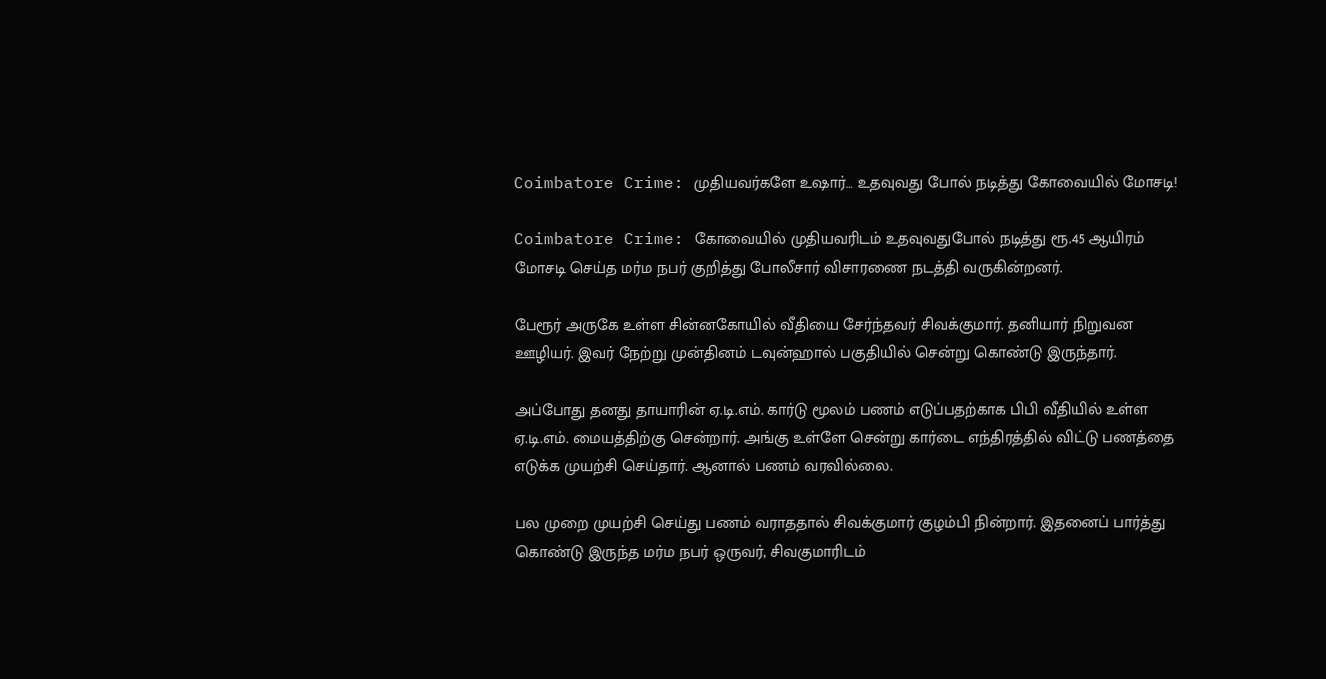Coimbatore Crime: முதியவர்களே உஷார்… உதவுவது போல் நடித்து கோவையில் மோசடி!

Coimbatore Crime: கோவையில் முதியவரிடம் உதவுவதுபோல் நடித்து ரூ.45 ஆயிரம் மோசடி செய்த மர்ம நபர் குறித்து போலீசார் விசாரணை நடத்தி வருகின்றனர்.

பேரூர் அருகே உள்ள சின்னகோயில் வீதியை சேர்ந்தவர் சிவக்குமார். தனியார் நிறுவன ஊழியர். இவர் நேற்று முன்தினம் டவுன்ஹால் பகுதியில் சென்று கொண்டு இருந்தார்.

அப்போது தனது தாயாரின் ஏ.டி.எம். கார்டு மூலம் பணம் எடுப்பதற்காக பிபி வீதியில் உள்ள ஏ.டி.எம். மையத்திற்கு சென்றார். அங்கு உள்ளே சென்று கார்டை எந்திரத்தில் விட்டு பணத்தை எடுக்க முயற்சி செய்தார். ஆனால் பணம் வரவில்லை.

பல முறை முயற்சி செய்து பணம் வராததால் சிவக்குமார் குழம்பி நின்றார். இதனைப் பார்த்து கொண்டு இருந்த மர்ம நபர் ஒருவர், சிவகுமாரிடம்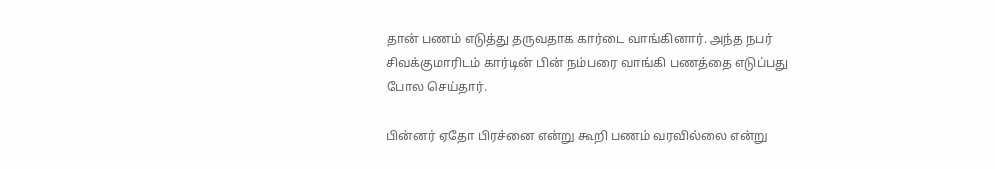தான் பணம் எடுத்து தருவதாக கார்டை வாங்கினார். அந்த நபர் சிவக்குமாரிடம் கார்டின் பின் நம்பரை வாங்கி பணத்தை எடுப்பது போல செய்தார்.

பின்னர் ஏதோ பிரச்னை என்று கூறி பணம் வரவில்லை என்று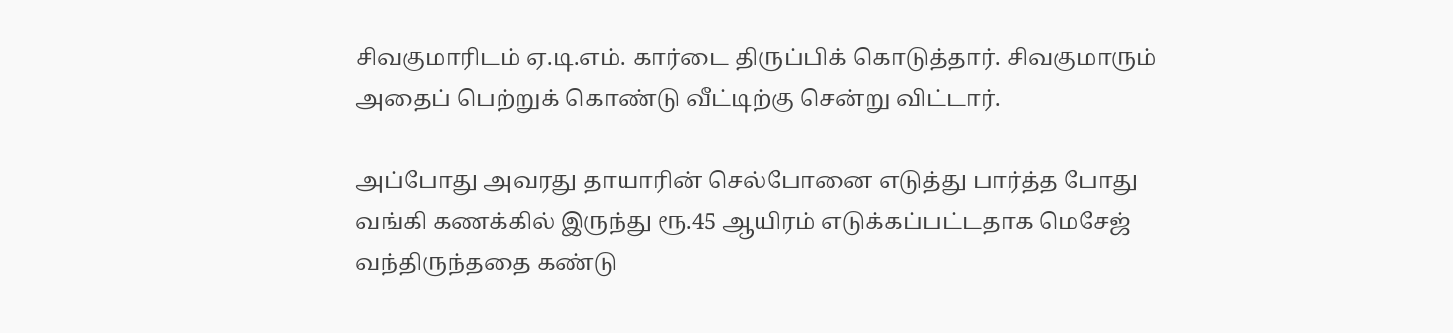சிவகுமாரிடம் ஏ.டி.எம். கார்டை திருப்பிக் கொடுத்தார். சிவகுமாரும் அதைப் பெற்றுக் கொண்டு வீட்டிற்கு சென்று விட்டார்.

அப்போது அவரது தாயாரின் செல்போனை எடுத்து பார்த்த போது வங்கி கணக்கில் இருந்து ரூ.45 ஆயிரம் எடுக்கப்பட்டதாக மெசேஜ் வந்திருந்ததை கண்டு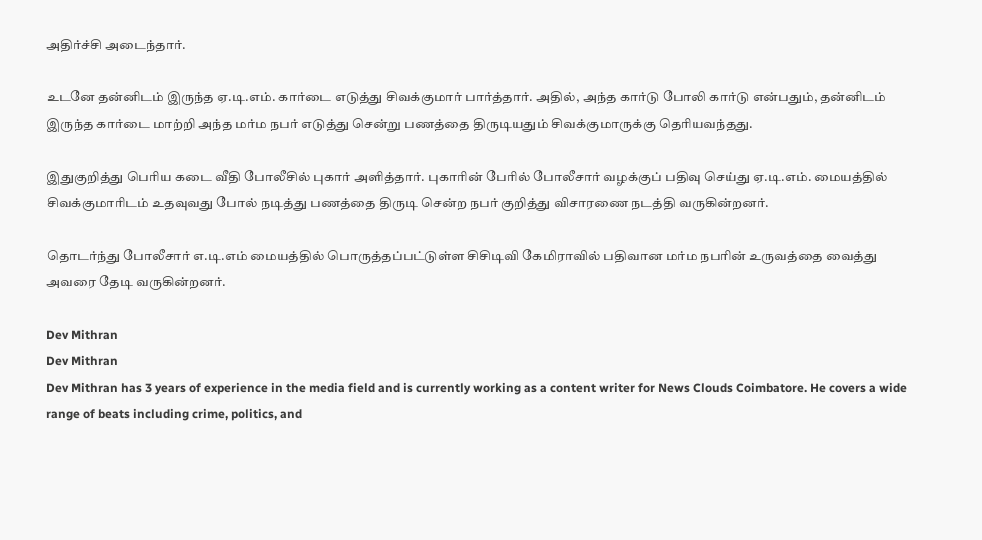அதிர்ச்சி அடைந்தார்.

உடனே தன்னிடம் இருந்த ஏ.டி.எம். கார்டை எடுத்து சிவக்குமார் பார்த்தார். அதில், அந்த கார்டு போலி கார்டு என்பதும், தன்னிடம் இருந்த கார்டை மாற்றி அந்த மர்ம நபர் எடுத்து சென்று பணத்தை திருடியதும் சிவக்குமாருக்கு தெரியவந்தது.

இதுகுறித்து பெரிய கடை வீதி போலீசில் புகார் அளித்தார். புகாரின் பேரில் போலீசார் வழக்குப் பதிவு செய்து ஏ.டி.எம். மையத்தில் சிவக்குமாரிடம் உதவுவது போல் நடித்து பணத்தை திருடி சென்ற நபர் குறித்து விசாரணை நடத்தி வருகின்றனர்.

தொடர்ந்து போலீசார் எ.டி.எம் மையத்தில் பொருத்தப்பட்டுள்ள சிசிடிவி கேமிராவில் பதிவான மர்ம நபரின் உருவத்தை வைத்து அவரை தேடி வருகின்றனர்.

Dev Mithran
Dev Mithran
Dev Mithran has 3 years of experience in the media field and is currently working as a content writer for News Clouds Coimbatore. He covers a wide range of beats including crime, politics, and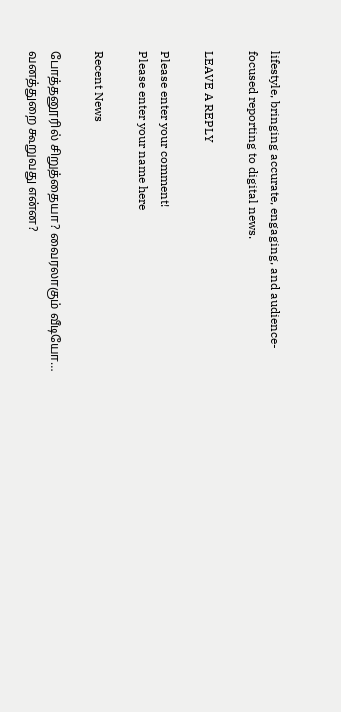lifestyle, bringing accurate, engaging, and audience-focused reporting to digital news.

LEAVE A REPLY

Please enter your comment!
Please enter your name here

Recent News

போத்தனூரில் சிறுத்தையா? வைரலாகும் வீடியோ… வனத்துறை கூறுவது என்ன?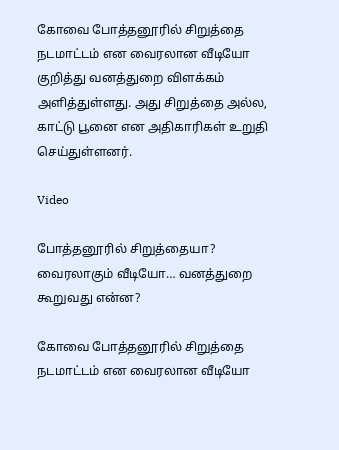கோவை போத்தனூரில் சிறுத்தை நடமாட்டம் என வைரலான வீடியோ குறித்து வனத்துறை விளக்கம் அளித்துள்ளது. அது சிறுத்தை அல்ல, காட்டு பூனை என அதிகாரிகள் உறுதி செய்துள்ளனர்.

Video

போத்தனூரில் சிறுத்தையா? வைரலாகும் வீடியோ… வனத்துறை கூறுவது என்ன?

கோவை போத்தனூரில் சிறுத்தை நடமாட்டம் என வைரலான வீடியோ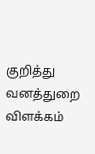குறித்து வனத்துறை விளக்கம்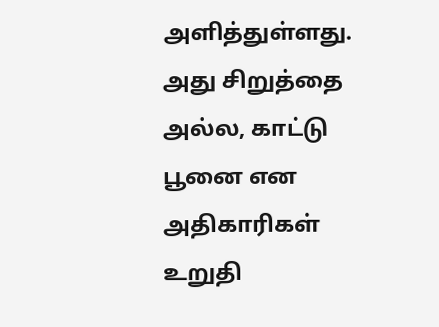அளித்துள்ளது. அது சிறுத்தை அல்ல, காட்டு பூனை என அதிகாரிகள் உறுதி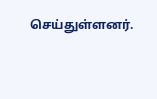செய்துள்ளனர்.